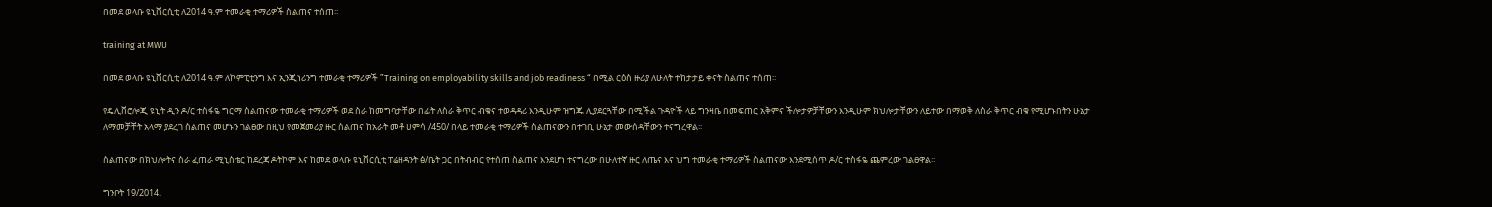በመደ ወላቡ ዩኒቨርሲቲ ለ2014 ዓ.ም ተመራቂ ተማሪዎች ስልጠና ተሰጠ፡፡

training at MWU

በመደ ወላቡ ዩኒቨርሲቲ ለ2014 ዓ.ም ለኮምፒቲንግ እና ኢንጂነሪንግ ተመራቂ ተማሪዎች ”Training on employability skills and job readiness “ በሚል ርዕስ ዙሪያ ለሁለት ተከታታይ ቀናት ስልጠና ተሰጠ፡፡

የዴሊቨሮሎጂ ዩኒት ዲን ዶ/ር ተስፋዬ ግርማ ስልጠናው ተመራቂ ተማሪዎች ወደ ስራ ከመግባታቸው በፊት ለስራ ቅጥር ብቁና ተወዳዳሪ እንዲሁም ዝግጁ ሊያደርጓቸው በሚችል ጉዳዮች ላይ ግንዛቤ በመፍጠር አቅምና ችሎታዎቻቸውን እንዲሁም ክህሎታቸውን ለይተው በማወቅ ለስራ ቅጥር ብቁ የሚሆኑበትን ሁኔታ ለማመቻቸት አላማ ያደረገ ስልጠና መሆኑን ገልፀው በዚህ የመጀመሪያ ዙር ስልጠና ከአራት መቶ ሀምሳ /450/ በላይ ተመራቂ ተማሪዎች ስልጠናውን በተገቢ ሁኔታ መውሰዳቸውን ተናግረዋል፡፡

ስልጠናው በክህሎትና ስራ ፈጠራ ሚኒስቴር ከደረጃ ዶትኮም እና ከመደ ወላቡ ዩኒቨርሲቲ ፐሬዘዳንት ፅ/ቤት ጋር በትብብር የተሰጠ ስልጠና እንደሆነ ተናግረው በሁለተኛ ዙር ለጤና እና ህግ ተመራቂ ተማሪዎች ስልጠናው እንደሚሰጥ ዶ/ር ተስፋዬ ጨምረው ገልፀዋል፡፡

ግንቦት 19/2014.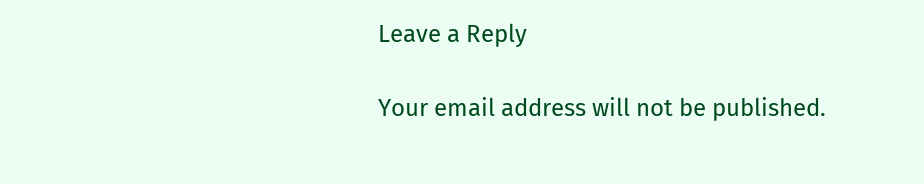Leave a Reply

Your email address will not be published.